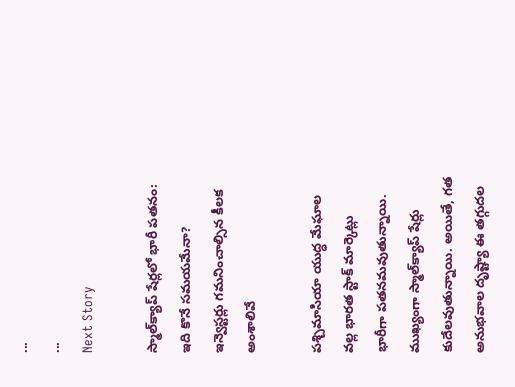...
...
Next Story

స్మాల్‌క్యాప్ షేర్లలో భారీ పతనం: ఇది కొనే సమయమేనా? ఇన్వెస్టర్లు గమనించాల్సిన కీలక అంశాలివే

పశ్చిమాసియా యుద్ధ మేఘాల వల్ల భారత స్టాక్ మార్కెట్లు భారీగా పతనమవుతున్నాయి. ముఖ్యంగా స్మాల్‌క్యాప్ షేర్లు కుదేలవుతున్నాయి. అయితే, గత అనుభవాల దృష్ట్యా ఈ తగ్గుదల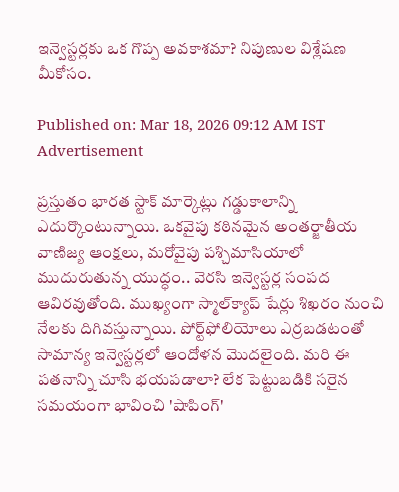ఇన్వెస్టర్లకు ఒక గొప్ప అవకాశమా? నిపుణుల విశ్లేషణ మీకోసం.

Published on: Mar 18, 2026 09:12 AM IST
Advertisement

ప్రస్తుతం భారత స్టాక్ మార్కెట్లు గడ్డుకాలాన్ని ఎదుర్కొంటున్నాయి. ఒకవైపు కఠినమైన అంతర్జాతీయ వాణిజ్య ఆంక్షలు, మరోవైపు పశ్చిమాసియాలో ముదురుతున్న యుద్ధం.. వెరసి ఇన్వెస్టర్ల సంపద ఆవిరవుతోంది. ముఖ్యంగా స్మాల్‌క్యాప్ షేర్లు శిఖరం నుంచి నేలకు దిగివస్తున్నాయి. పోర్ట్‌ఫోలియోలు ఎర్రబడటంతో సామాన్య ఇన్వెస్టర్లలో ఆందోళన మొదలైంది. మరి ఈ పతనాన్ని చూసి భయపడాలా? లేక పెట్టుబడికి సరైన సమయంగా భావించి 'షాపింగ్'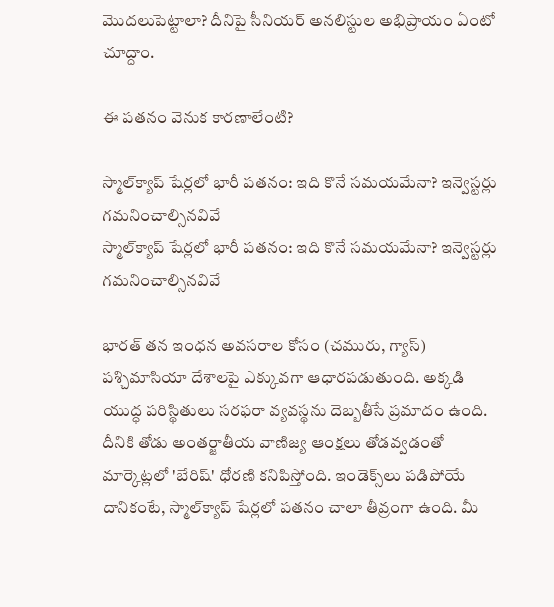మొదలుపెట్టాలా? దీనిపై సీనియర్ అనలిస్టుల అభిప్రాయం ఏంటో చూద్దాం.

ఈ పతనం వెనుక కారణాలేంటి?

స్మాల్‌క్యాప్ షేర్లలో భారీ పతనం: ఇది కొనే సమయమేనా? ఇన్వెస్టర్లు గమనించాల్సినవివే
స్మాల్‌క్యాప్ షేర్లలో భారీ పతనం: ఇది కొనే సమయమేనా? ఇన్వెస్టర్లు గమనించాల్సినవివే

భారత్ తన ఇంధన అవసరాల కోసం (చమురు, గ్యాస్) పశ్చిమాసియా దేశాలపై ఎక్కువగా ఆధారపడుతుంది. అక్కడి యుద్ధ పరిస్థితులు సరఫరా వ్యవస్థను దెబ్బతీసే ప్రమాదం ఉంది. దీనికి తోడు అంతర్జాతీయ వాణిజ్య ఆంక్షలు తోడవ్వడంతో మార్కెట్లలో 'బేరిష్' ధోరణి కనిపిస్తోంది. ఇండెక్స్‌లు పడిపోయే దానికంటే, స్మాల్‌క్యాప్ షేర్లలో పతనం చాలా తీవ్రంగా ఉంది. మీ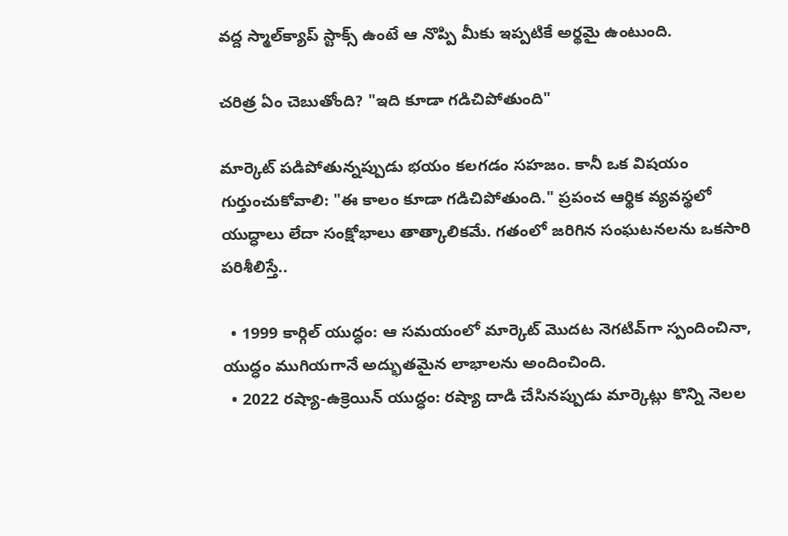వద్ద స్మాల్‌క్యాప్ స్టాక్స్ ఉంటే ఆ నొప్పి మీకు ఇప్పటికే అర్థమై ఉంటుంది.

చరిత్ర ఏం చెబుతోంది? "ఇది కూడా గడిచిపోతుంది"

మార్కెట్ పడిపోతున్నప్పుడు భయం కలగడం సహజం. కానీ ఒక విషయం గుర్తుంచుకోవాలి: "ఈ కాలం కూడా గడిచిపోతుంది." ప్రపంచ ఆర్థిక వ్యవస్థలో యుద్ధాలు లేదా సంక్షోభాలు తాత్కాలికమే. గతంలో జరిగిన సంఘటనలను ఒకసారి పరిశీలిస్తే..

  • 1999 కార్గిల్ యుద్ధం: ఆ సమయంలో మార్కెట్ మొదట నెగటివ్‌గా స్పందించినా, యుద్ధం ముగియగానే అద్భుతమైన లాభాలను అందించింది.
  • 2022 రష్యా-ఉక్రెయిన్ యుద్ధం: రష్యా దాడి చేసినప్పుడు మార్కెట్లు కొన్ని నెలల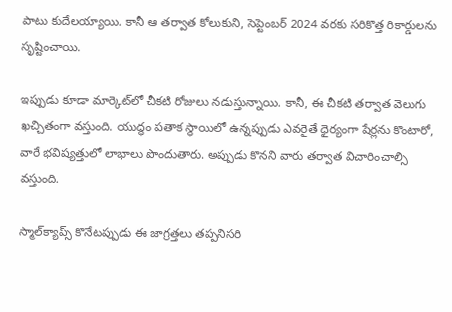పాటు కుదేలయ్యాయి. కానీ ఆ తర్వాత కోలుకుని, సెప్టెంబర్ 2024 వరకు సరికొత్త రికార్డులను సృష్టించాయి.

ఇప్పుడు కూడా మార్కెట్‌లో చీకటి రోజులు నడుస్తున్నాయి. కానీ, ఈ చీకటి తర్వాత వెలుగు ఖచ్చితంగా వస్తుంది. యుద్ధం పతాక స్థాయిలో ఉన్నప్పుడు ఎవరైతే ధైర్యంగా షేర్లను కొంటారో, వారే భవిష్యత్తులో లాభాలు పొందుతారు. అప్పుడు కొనని వారు తర్వాత విచారించాల్సి వస్తుంది.

స్మాల్‌క్యాప్స్ కొనేటప్పుడు ఈ జాగ్రత్తలు తప్పనిసరి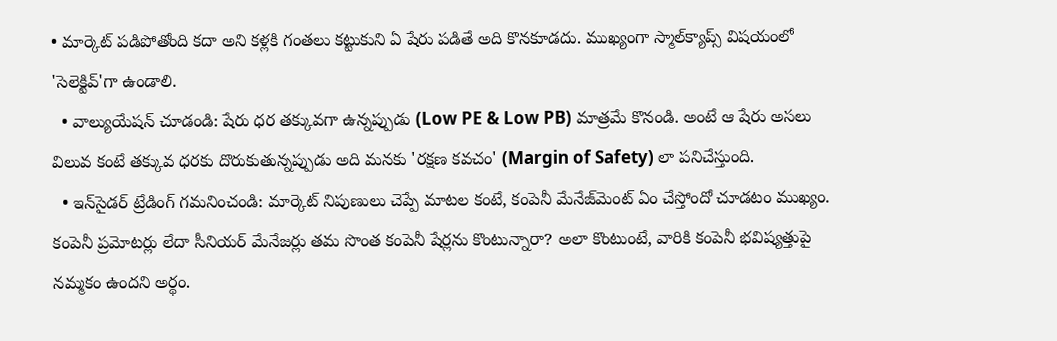• మార్కెట్ పడిపోతోంది కదా అని కళ్లకి గంతలు కట్టుకుని ఏ షేరు పడితే అది కొనకూడదు. ముఖ్యంగా స్మాల్‌క్యాప్స్ విషయంలో 'సెలెక్టివ్'గా ఉండాలి.
  • వాల్యుయేషన్ చూడండి: షేరు ధర తక్కువగా ఉన్నప్పుడు (Low PE & Low PB) మాత్రమే కొనండి. అంటే ఆ షేరు అసలు విలువ కంటే తక్కువ ధరకు దొరుకుతున్నప్పుడు అది మనకు 'రక్షణ కవచం' (Margin of Safety) లా పనిచేస్తుంది.
  • ఇన్‌సైడర్ ట్రేడింగ్ గమనించండి: మార్కెట్ నిపుణులు చెప్పే మాటల కంటే, కంపెనీ మేనేజ్‌మెంట్ ఏం చేస్తోందో చూడటం ముఖ్యం. కంపెనీ ప్రమోటర్లు లేదా సీనియర్ మేనేజర్లు తమ సొంత కంపెనీ షేర్లను కొంటున్నారా? అలా కొంటుంటే, వారికి కంపెనీ భవిష్యత్తుపై నమ్మకం ఉందని అర్థం.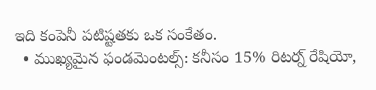ఇది కంపెనీ పటిష్టతకు ఒక సంకేతం.
  • ముఖ్యమైన ఫండమెంటల్స్: కనీసం 15% రిటర్న్ రేషియో,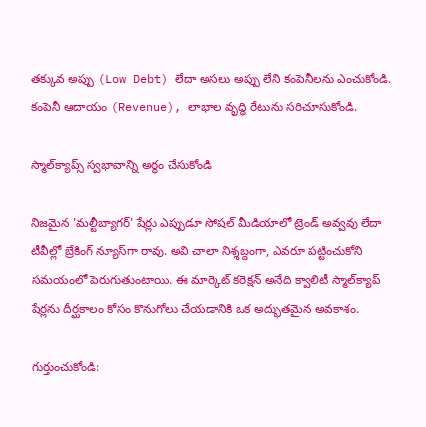తక్కువ అప్పు (Low Debt) లేదా అసలు అప్పు లేని కంపెనీలను ఎంచుకోండి. కంపెనీ ఆదాయం (Revenue), లాభాల వృద్ధి రేటును సరిచూసుకోండి.

స్మాల్‌క్యాప్స్ స్వభావాన్ని అర్థం చేసుకోండి

నిజమైన 'మల్టీబ్యాగర్' షేర్లు ఎప్పుడూ సోషల్ మీడియాలో ట్రెండ్ అవ్వవు లేదా టీవీల్లో బ్రేకింగ్ న్యూస్‌గా రావు. అవి చాలా నిశ్శబ్దంగా, ఎవరూ పట్టించుకోని సమయంలో పెరుగుతుంటాయి. ఈ మార్కెట్ కరెక్షన్ అనేది క్వాలిటీ స్మాల్‌క్యాప్ షేర్లను దీర్ఘకాలం కోసం కొనుగోలు చేయడానికి ఒక అద్భుతమైన అవకాశం.

గుర్తుంచుకోండి: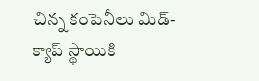చిన్న కంపెనీలు మిడ్-క్యాప్ స్థాయికి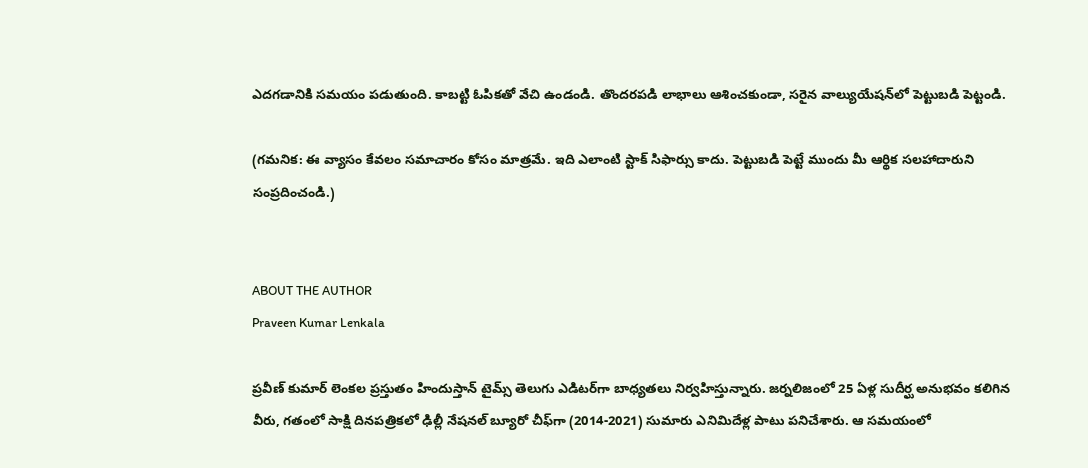ఎదగడానికి సమయం పడుతుంది. కాబట్టి ఓపికతో వేచి ఉండండి. తొందరపడి లాభాలు ఆశించకుండా, సరైన వాల్యుయేషన్‌లో పెట్టుబడి పెట్టండి.

(గమనిక: ఈ వ్యాసం కేవలం సమాచారం కోసం మాత్రమే. ఇది ఎలాంటి స్టాక్ సిఫార్సు కాదు. పెట్టుబడి పెట్టే ముందు మీ ఆర్థిక సలహాదారుని సంప్రదించండి.)


ABOUT THE AUTHOR
Praveen Kumar Lenkala

ప్రవీణ్ కుమార్ లెంకల ప్రస్తుతం హిందుస్తాన్ టైమ్స్ తెలుగు ఎడిటర్‌గా బాధ్యతలు నిర్వహిస్తున్నారు. జర్నలిజంలో 25 ఏళ్ల సుదీర్ఘ అనుభవం కలిగిన వీరు, గతంలో సాక్షి దినపత్రికలో ఢిల్లీ నేషనల్ బ్యూరో చీఫ్‌గా (2014-2021) సుమారు ఎనిమిదేళ్ల పాటు పనిచేశారు. ఆ సమయంలో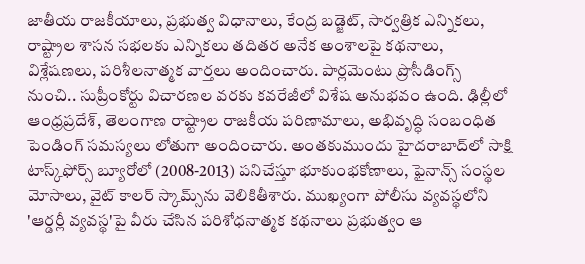జాతీయ రాజకీయాలు, ప్రభుత్వ విధానాలు, కేంద్ర బడ్జెట్, సార్వత్రిక ఎన్నికలు, రాష్ట్రాల శాసన సభలకు ఎన్నికలు తదితర అనేక అంశాలపై కథనాలు, విశ్లేషణలు, పరిశీలనాత్మక వార్తలు అందించారు. పార్లమెంటు ప్రొసీడింగ్స్ నుంచి.. సుప్రీంకోర్టు విచారణల వరకు కవరేజీలో విశేష అనుభవం ఉంది. ఢిల్లీలో ఆంధ్రప్రదేశ్, తెలంగాణ రాష్ట్రాల రాజకీయ పరిణామాలు, అభివృద్ధి సంబంధిత పెండింగ్ సమస్యలు లోతుగా అందించారు. అంతకుముందు హైదరాబాద్‌లో సాక్షి టాస్క్‌ఫోర్స్ బ్యూరోలో (2008-2013) పనిచేస్తూ భూకుంభకోణాలు, ఫైనాన్స్ సంస్థల మోసాలు, వైట్ కాలర్ స్కామ్స్‌ను వెలికితీశారు. ముఖ్యంగా పోలీసు వ్యవస్థలోని 'ఆర్డర్లీ వ్యవస్థ'పై వీరు చేసిన పరిశోధనాత్మక కథనాలు ప్రభుత్వం ఆ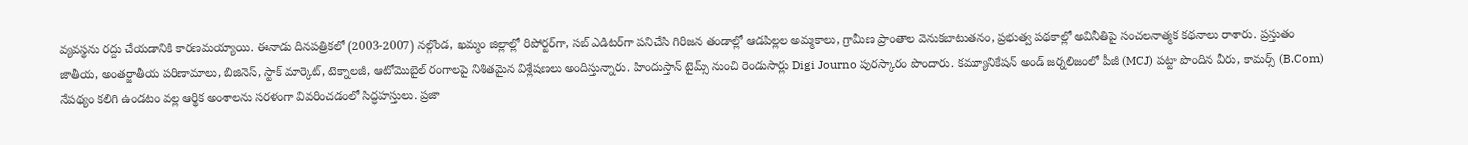వ్యవస్థను రద్దు చేయడానికి కారణమయ్యాయి. ఈనాడు దినపత్రికలో (2003-2007) నల్గొండ, ఖమ్మం జిల్లాల్లో రిపోర్టర్‌గా, సబ్ ఎడిటర్‌గా పనిచేసి గిరిజన తండాల్లో ఆడపిల్లల అమ్మకాలు, గ్రామీణ ప్రాంతాల వెనుకబాటుతనం, ప్రభుత్వ పథకాల్లో అవినీతిపై సంచలనాత్మక కథనాలు రాశారు. ప్రస్తుతం జాతీయ, అంతర్జాతీయ పరిణామాలు, బిజినెస్, స్టాక్ మార్కెట్, టెక్నాలజీ, ఆటోమొబైల్ రంగాలపై నిశితమైన విశ్లేషణలు అందిస్తున్నారు. హిందుస్తాన్ టైమ్స్ నుంచి రెండుసార్లు Digi Journo పురస్కారం పొందారు. కమ్యూనికేషన్ అండ్ జర్నలిజంలో పీజీ (MCJ) పట్టా పొందిన వీరు, కామర్స్ (B.Com) నేపథ్యం కలిగి ఉండటం వల్ల ఆర్థిక అంశాలను సరళంగా వివరించడంలో సిద్ధహస్తులు. ప్రజా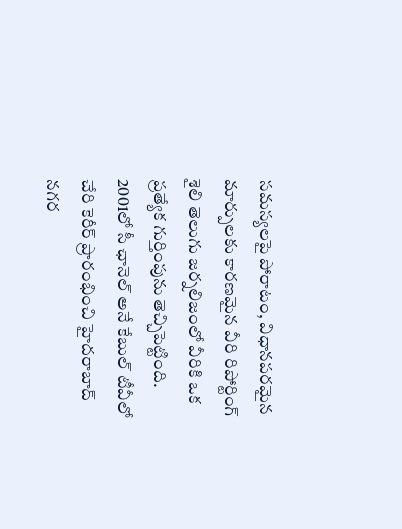సమస్యలపై పోరాటం, విధానపరమైన మార్పులకు కారణమైన వీరి రిపోర్టింగ్ శైలి తెలుగు జర్నలిజంలో వీరికి ఒక ప్రత్యేక గుర్తింపును తెచ్చిపెట్టింది. 2001లో సీ ఛానెల్ అనే కేబుల్ టీవీలో చేరి కెరీర్ ప్రారంభించి హైదరాబాద్ నగర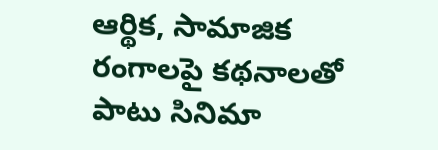ఆర్థిక, సామాజిక రంగాలపై కథనాలతో పాటు సినిమా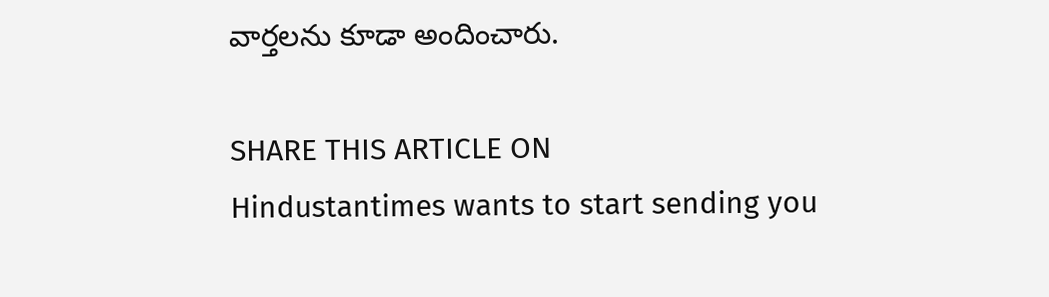వార్తలను కూడా అందించారు.

SHARE THIS ARTICLE ON
Hindustantimes wants to start sending you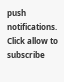push notifications. Click allow to subscribe